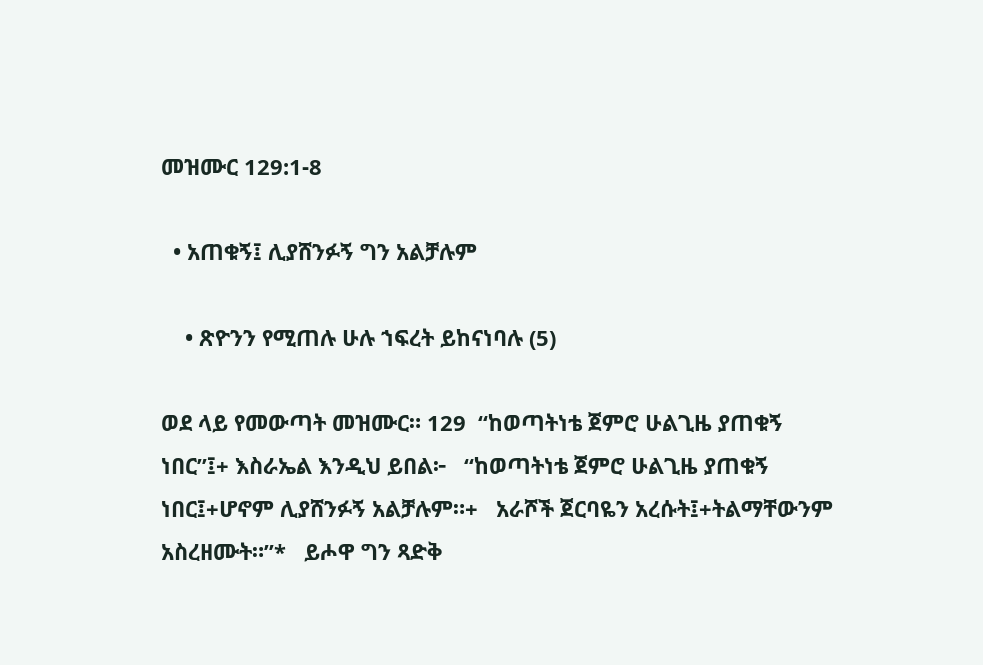መዝሙር 129:1-8

  • አጠቁኝ፤ ሊያሸንፉኝ ግን አልቻሉም

    • ጽዮንን የሚጠሉ ሁሉ ኀፍረት ይከናነባሉ (5)

ወደ ላይ የመውጣት መዝሙር። 129  “ከወጣትነቴ ጀምሮ ሁልጊዜ ያጠቁኝ ነበር”፤+ እስራኤል እንዲህ ይበል፦   “ከወጣትነቴ ጀምሮ ሁልጊዜ ያጠቁኝ ነበር፤+ሆኖም ሊያሸንፉኝ አልቻሉም።+   አራሾች ጀርባዬን አረሱት፤+ትልማቸውንም አስረዘሙት።”*   ይሖዋ ግን ጻድቅ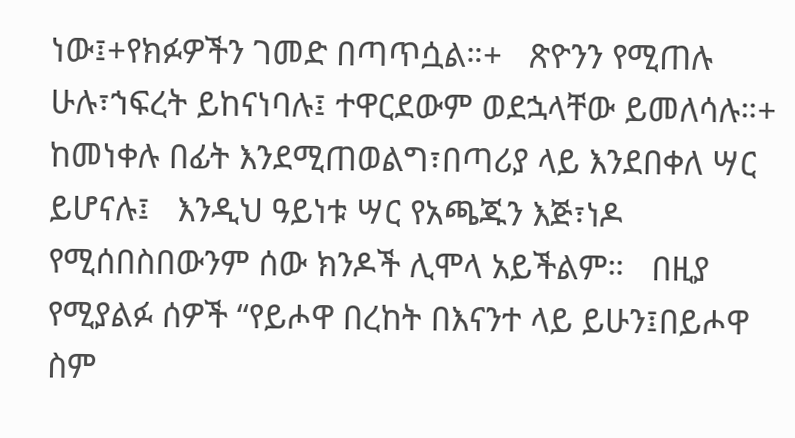ነው፤+የክፉዎችን ገመድ በጣጥሷል።+   ጽዮንን የሚጠሉ ሁሉ፣ኀፍረት ይከናነባሉ፤ ተዋርደውም ወደኋላቸው ይመለሳሉ።+   ከመነቀሉ በፊት እንደሚጠወልግ፣በጣሪያ ላይ እንደበቀለ ሣር ይሆናሉ፤   እንዲህ ዓይነቱ ሣር የአጫጁን እጅ፣ነዶ የሚሰበስበውንም ሰው ክንዶች ሊሞላ አይችልም።   በዚያ የሚያልፉ ሰዎች “የይሖዋ በረከት በእናንተ ላይ ይሁን፤በይሖዋ ስም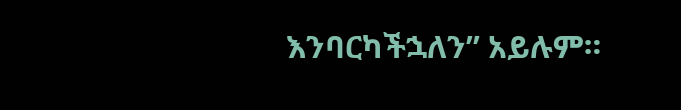እንባርካችኋለን” አይሉም።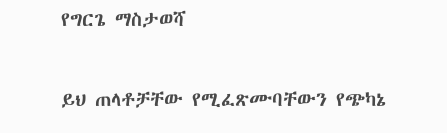የግርጌ ማስታወሻ

ይህ ጠላቶቻቸው የሚፈጽሙባቸውን የጭካኔ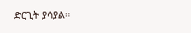ድርጊት ያሳያል።